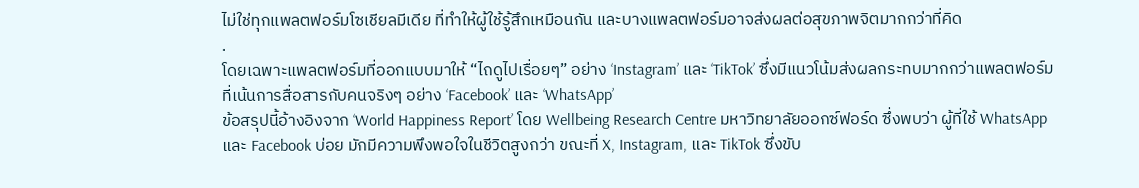ไม่ใช่ทุกแพลตฟอร์มโซเชียลมีเดีย ที่ทำให้ผู้ใช้รู้สึกเหมือนกัน และบางแพลตฟอร์มอาจส่งผลต่อสุขภาพจิตมากกว่าที่คิด
.
โดยเฉพาะแพลตฟอร์มที่ออกแบบมาให้ “ไถดูไปเรื่อยๆ” อย่าง ‘Instagram’ และ ‘TikTok’ ซึ่งมีแนวโน้มส่งผลกระทบมากกว่าแพลตฟอร์มที่เน้นการสื่อสารกับคนจริงๆ อย่าง ‘Facebook’ และ ‘WhatsApp’
ข้อสรุปนี้อ้างอิงจาก ‘World Happiness Report’ โดย Wellbeing Research Centre มหาวิทยาลัยออกซ์ฟอร์ด ซึ่งพบว่า ผู้ที่ใช้ WhatsApp และ Facebook บ่อย มักมีความพึงพอใจในชีวิตสูงกว่า ขณะที่ X, Instagram, และ TikTok ซึ่งขับ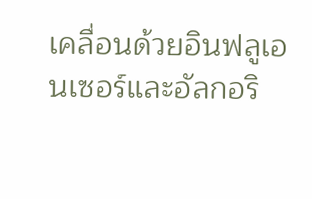เคลื่อนด้วยอินฟลูเอนเซอร์และอัลกอริ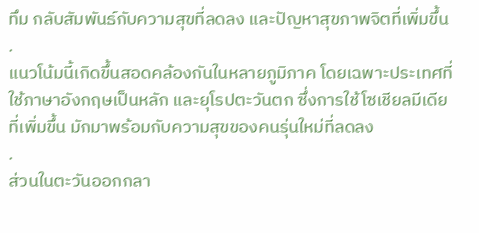ทึม กลับสัมพันธ์กับความสุขที่ลดลง และปัญหาสุขภาพจิตที่เพิ่มขึ้น
.
แนวโน้มนี้เกิดขึ้นสอดคล้องกันในหลายภูมิภาค โดยเฉพาะประเทศที่ใช้ภาษาอังกฤษเป็นหลัก และยุโรปตะวันตก ซึ่งการใช้โซเชียลมีเดียที่เพิ่มขึ้น มักมาพร้อมกับความสุขของคนรุ่นใหม่ที่ลดลง
.
ส่วนในตะวันออกกลา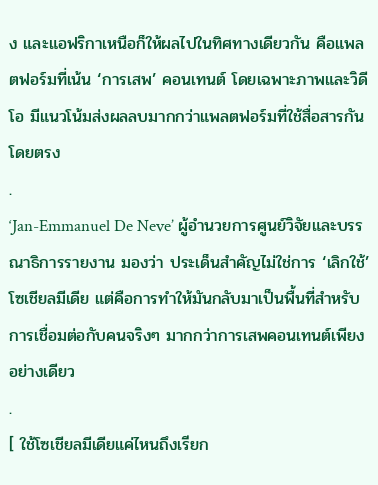ง และแอฟริกาเหนือก็ให้ผลไปในทิศทางเดียวกัน คือแพลตฟอร์มที่เน้น ‘การเสพ’ คอนเทนต์ โดยเฉพาะภาพและวิดีโอ มีแนวโน้มส่งผลลบมากกว่าแพลตฟอร์มที่ใช้สื่อสารกันโดยตรง
.
‘Jan-Emmanuel De Neve’ ผู้อำนวยการศูนย์วิจัยและบรรณาธิการรายงาน มองว่า ประเด็นสำคัญไม่ใช่การ ‘เลิกใช้’ โซเชียลมีเดีย แต่คือการทำให้มันกลับมาเป็นพื้นที่สำหรับการเชื่อมต่อกับคนจริงๆ มากกว่าการเสพคอนเทนต์เพียงอย่างเดียว
.
[ ใช้โซเชียลมีเดียแค่ไหนถึงเรียก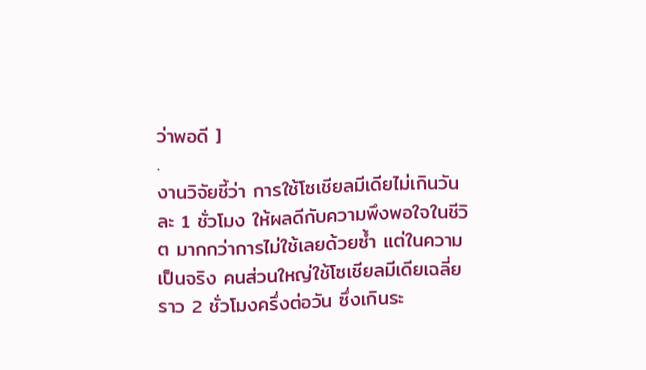ว่าพอดี ]
.
งานวิจัยชี้ว่า การใช้โซเชียลมีเดียไม่เกินวันละ 1 ชั่วโมง ให้ผลดีกับความพึงพอใจในชีวิต มากกว่าการไม่ใช้เลยด้วยซ้ำ แต่ในความเป็นจริง คนส่วนใหญ่ใช้โซเชียลมีเดียเฉลี่ยราว 2 ชั่วโมงครึ่งต่อวัน ซึ่งเกินระ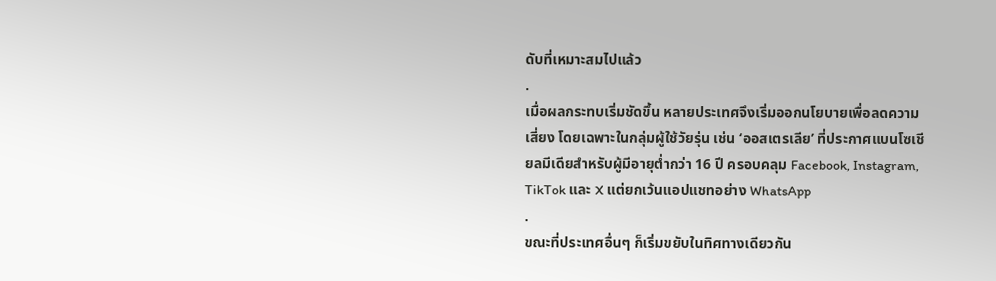ดับที่เหมาะสมไปแล้ว
.
เมื่อผลกระทบเริ่มชัดขึ้น หลายประเทศจึงเริ่มออกนโยบายเพื่อลดความเสี่ยง โดยเฉพาะในกลุ่มผู้ใช้วัยรุ่น เช่น ‘ออสเตรเลีย’ ที่ประกาศแบนโซเชียลมีเดียสำหรับผู้มีอายุต่ำกว่า 16 ปี ครอบคลุม Facebook, Instagram, TikTok และ X แต่ยกเว้นแอปแชทอย่าง WhatsApp
.
ขณะที่ประเทศอื่นๆ ก็เริ่มขยับในทิศทางเดียวกัน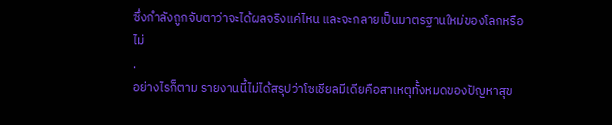ซึ่งกำลังถูกจับตาว่าจะได้ผลจริงแค่ไหน และจะกลายเป็นมาตรฐานใหม่ของโลกหรือไม่
.
อย่างไรก็ตาม รายงานนี้ไม่ได้สรุปว่าโซเชียลมีเดียคือสาเหตุทั้งหมดของปัญหาสุข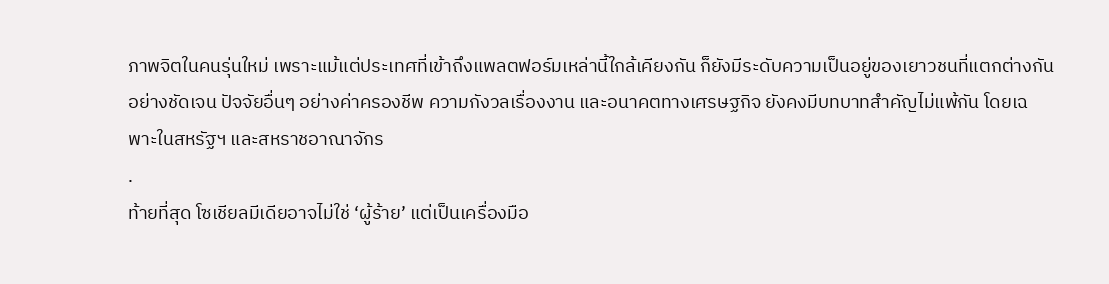ภาพจิตในคนรุ่นใหม่ เพราะแม้แต่ประเทศที่เข้าถึงแพลตฟอร์มเหล่านี้ใกล้เคียงกัน ก็ยังมีระดับความเป็นอยู่ของเยาวชนที่แตกต่างกันอย่างชัดเจน ปัจจัยอื่นๆ อย่างค่าครองชีพ ความกังวลเรื่องงาน และอนาคตทางเศรษฐกิจ ยังคงมีบทบาทสำคัญไม่แพ้กัน โดยเฉพาะในสหรัฐฯ และสหราชอาณาจักร
.
ท้ายที่สุด โซเชียลมีเดียอาจไม่ใช่ ‘ผู้ร้าย’ แต่เป็นเครื่องมือ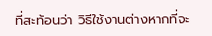ที่สะท้อนว่า วิธีใช้งานต่างหากที่จะ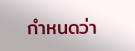กำหนดว่า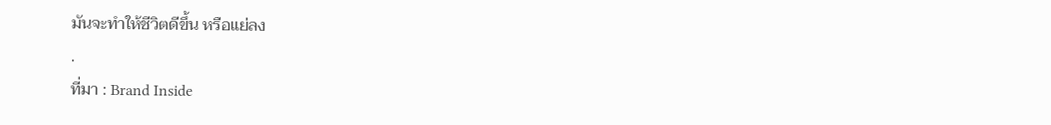มันจะทำให้ชีวิตดีขึ้น หรือแย่ลง
.
ที่มา : Brand Inside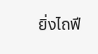ยิ่งไถฟี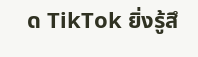ด TikTok ยิ่งรู้สึ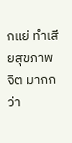กแย่ ทำเสียสุขภาพจิต มากกว่า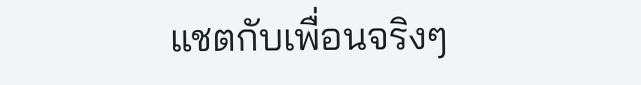แชตกับเพื่อนจริงๆ